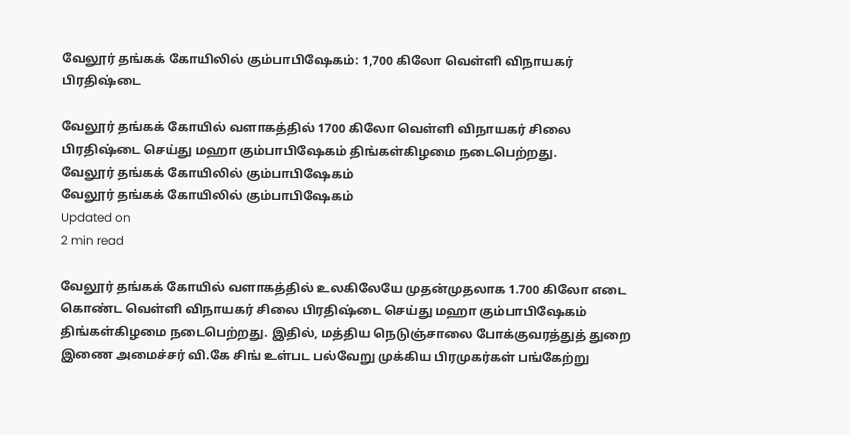வேலூர் தங்கக் கோயிலில் கும்பாபிஷேகம்: 1,700 கிலோ வெள்ளி விநாயகர் பிரதிஷ்டை

வேலூர் தங்கக் கோயில் வளாகத்தில் 1700 கிலோ வெள்ளி விநாயகர் சிலை பிரதிஷ்டை செய்து மஹா கும்பாபிஷேகம் திங்கள்கிழமை நடைபெற்றது.
வேலூர் தங்கக் கோயிலில் கும்பாபிஷேகம்
வேலூர் தங்கக் கோயிலில் கும்பாபிஷேகம்
Updated on
2 min read

வேலூர் தங்கக் கோயில் வளாகத்தில் உலகிலேயே முதன்முதலாக 1.700 கிலோ எடை கொண்ட வெள்ளி விநாயகர் சிலை பிரதிஷ்டை செய்து மஹா கும்பாபிஷேகம் திங்கள்கிழமை நடைபெற்றது. இதில், மத்திய நெடுஞ்சாலை போக்குவரத்துத் துறை இணை அமைச்சர் வி.கே சிங் உள்பட பல்வேறு முக்கிய பிரமுகர்கள் பங்கேற்று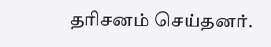தரிசனம் செய்தனர்.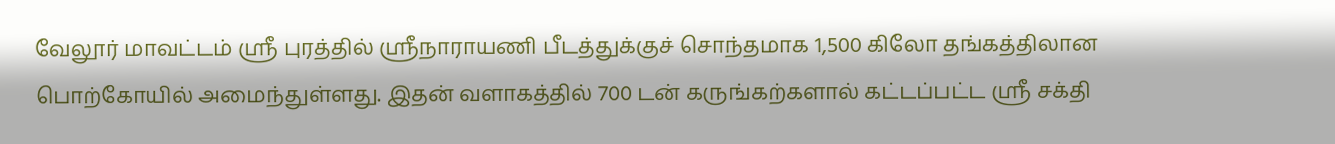வேலூர் மாவட்டம் ஸ்ரீ புரத்தில் ஸ்ரீநாராயணி பீடத்துக்குச் சொந்தமாக 1,500 கிலோ தங்கத்திலான பொற்கோயில் அமைந்துள்ளது. இதன் வளாகத்தில் 700 டன் கருங்கற்களால் கட்டப்பட்ட ஸ்ரீ சக்தி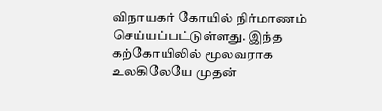விநாயகர் கோயில் நிர்மாணம் செய்யப்பட்டுள்ளது. இந்த கற்கோயிலில் மூலவராக உலகிலேயே முதன்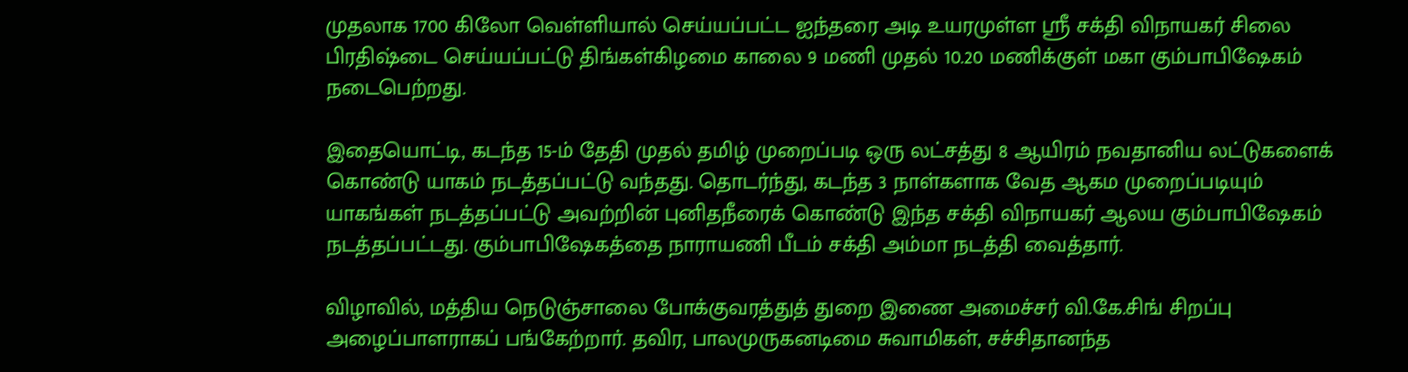முதலாக 1700 கிலோ வெள்ளியால் செய்யப்பட்ட ஐந்தரை அடி உயரமுள்ள ஸ்ரீ சக்தி விநாயகர் சிலை பிரதிஷ்டை செய்யப்பட்டு திங்கள்கிழமை காலை 9 மணி முதல் 10.20 மணிக்குள் மகா கும்பாபிஷேகம் நடைபெற்றது.

இதையொட்டி, கடந்த 15-ம் தேதி முதல் தமிழ் முறைப்படி ஒரு லட்சத்து 8 ஆயிரம் நவதானிய லட்டுகளைக் கொண்டு யாகம் நடத்தப்பட்டு வந்தது. தொடர்ந்து, கடந்த 3 நாள்களாக வேத ஆகம முறைப்படியும் யாகங்கள் நடத்தப்பட்டு அவற்றின் புனிதநீரைக் கொண்டு இந்த சக்தி விநாயகர் ஆலய கும்பாபிஷேகம் நடத்தப்பட்டது. கும்பாபிஷேகத்தை நாராயணி பீடம் சக்தி அம்மா நடத்தி வைத்தார்.

விழாவில், மத்திய நெடுஞ்சாலை போக்குவரத்துத் துறை இணை அமைச்சர் வி.கே.சிங் சிறப்பு அழைப்பாளராகப் பங்கேற்றார். தவிர, பாலமுருகனடிமை சுவாமிகள், சச்சிதானந்த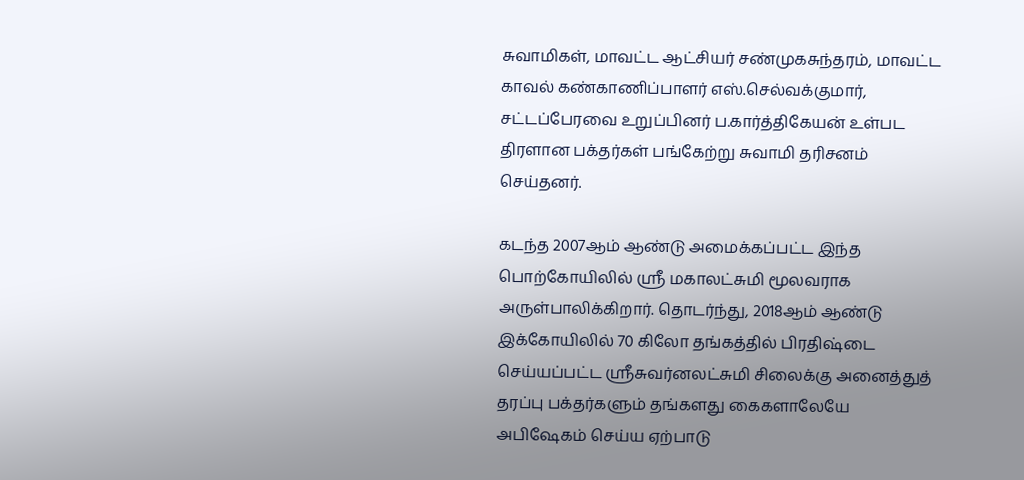சுவாமிகள், மாவட்ட ஆட்சியர் சண்முகசுந்தரம், மாவட்ட காவல் கண்காணிப்பாளர் எஸ்.செல்வக்குமார், சட்டப்பேரவை உறுப்பினர் ப.கார்த்திகேயன் உள்பட திரளான பக்தர்கள் பங்கேற்று சுவாமி தரிசனம் செய்தனர்.

கடந்த 2007ஆம் ஆண்டு அமைக்கப்பட்ட இந்த பொற்கோயிலில் ஸ்ரீ மகாலட்சுமி மூலவராக அருள்பாலிக்கிறார். தொடர்ந்து, 2018ஆம் ஆண்டு இக்கோயிலில் 70 கிலோ தங்கத்தில் பிரதிஷ்டை செய்யப்பட்ட ஸ்ரீசுவர்னலட்சுமி சிலைக்கு அனைத்துத் தரப்பு பக்தர்களும் தங்களது கைகளாலேயே அபிஷேகம் செய்ய ஏற்பாடு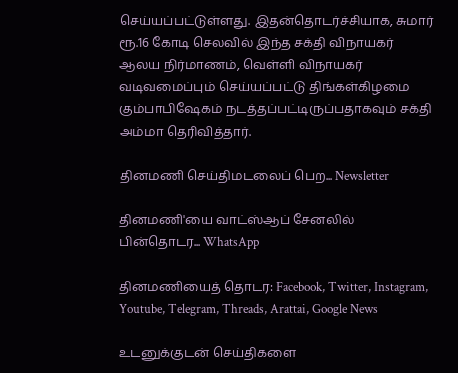செய்யப்பட்டுள்ளது. இதன்தொடர்ச்சியாக, சுமார் ரூ.16 கோடி செலவில் இந்த சக்தி விநாயகர் ஆலய நிர்மாணம், வெள்ளி விநாயகர் வடிவமைப்பும் செய்யப்பட்டு திங்கள்கிழமை கும்பாபிஷேகம் நடத்தப்பட்டிருப்பதாகவும் சக்தி அம்மா தெரிவித்தார்.

தினமணி செய்திமடலைப் பெற... Newsletter

தினமணி'யை வாட்ஸ்ஆப் சேனலில் பின்தொடர... WhatsApp

தினமணியைத் தொடர: Facebook, Twitter, Instagram, Youtube, Telegram, Threads, Arattai, Google News

உடனுக்குடன் செய்திகளை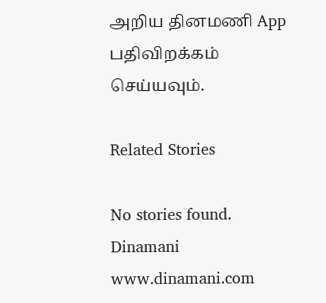அறிய தினமணி App பதிவிறக்கம் செய்யவும்.

Related Stories

No stories found.
Dinamani
www.dinamani.com